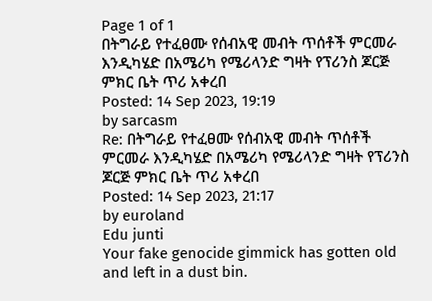Page 1 of 1
በትግራይ የተፈፀሙ የሰብአዊ መብት ጥሰቶች ምርመራ እንዲካሄድ በአሜሪካ የሜሪላንድ ግዛት የፕሪንስ ጆርጅ ምክር ቤት ጥሪ አቀረበ
Posted: 14 Sep 2023, 19:19
by sarcasm
Re: በትግራይ የተፈፀሙ የሰብአዊ መብት ጥሰቶች ምርመራ እንዲካሄድ በአሜሪካ የሜሪላንድ ግዛት የፕሪንስ ጆርጅ ምክር ቤት ጥሪ አቀረበ
Posted: 14 Sep 2023, 21:17
by euroland
Edu junti
Your fake genocide gimmick has gotten old and left in a dust bin.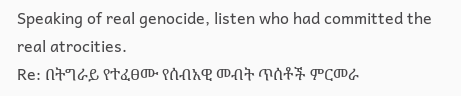Speaking of real genocide, listen who had committed the real atrocities.
Re: በትግራይ የተፈፀሙ የሰብአዊ መብት ጥሰቶች ምርመራ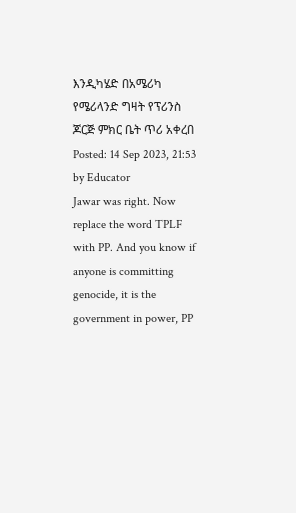እንዲካሄድ በአሜሪካ የሜሪላንድ ግዛት የፕሪንስ ጆርጅ ምክር ቤት ጥሪ አቀረበ
Posted: 14 Sep 2023, 21:53
by Educator
Jawar was right. Now replace the word TPLF with PP. And you know if anyone is committing genocide, it is the government in power, PP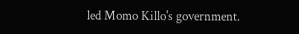led Momo Killo's government.